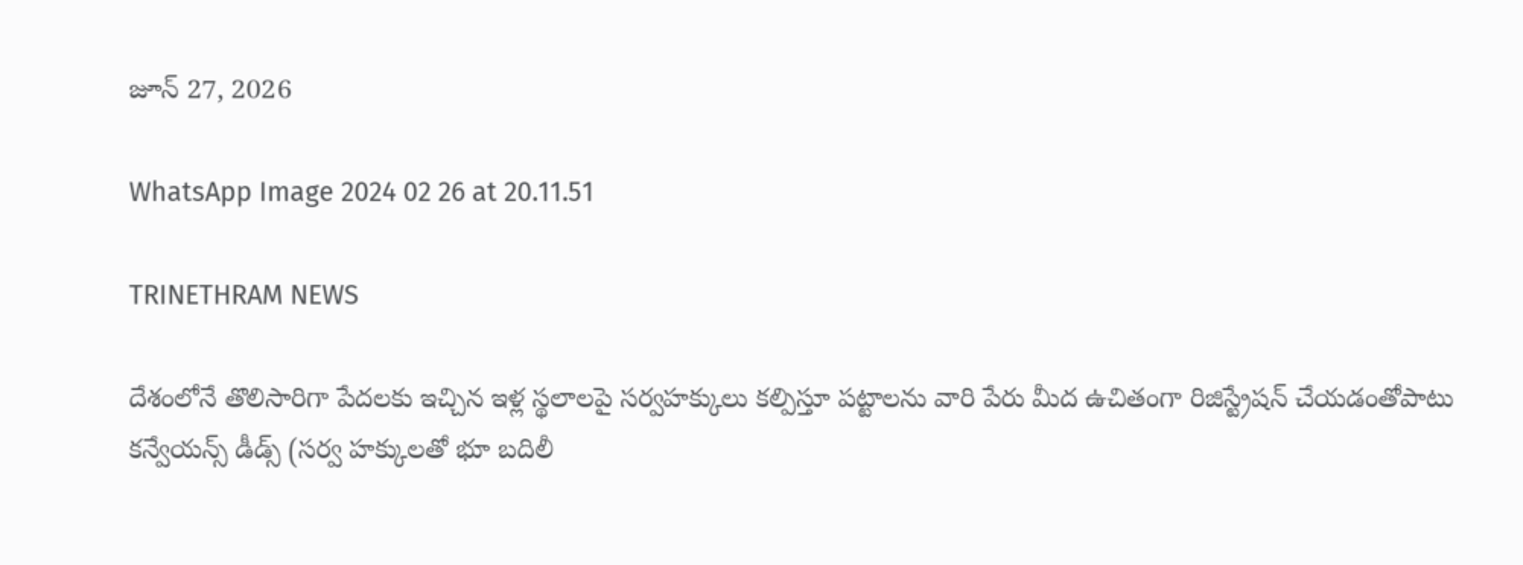జూన్ 27, 2026

WhatsApp Image 2024 02 26 at 20.11.51

TRINETHRAM NEWS

దేశంలోనే తొలిసారిగా పేదలకు ఇచ్చిన ఇళ్ల స్థలాలపై సర్వహక్కులు కల్పిస్తూ పట్టాలను వారి పేరు మీద ఉచితంగా రిజిస్ట్రేషన్‌ చేయడంతోపాటు కన్వేయన్స్‌ డీడ్స్‌ (సర్వ హక్కులతో భూ బదిలీ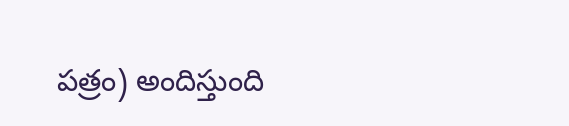పత్రం) అందిస్తుంది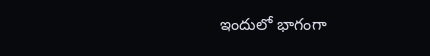ఇందులో భాగంగా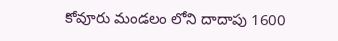కోవూరు మండలం లోని దాదాపు 1600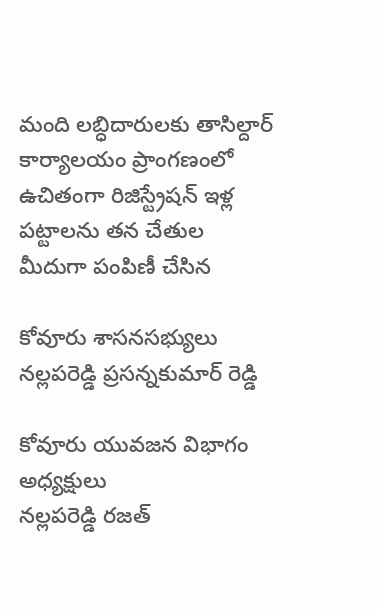మంది లబ్ధిదారులకు తాసిల్దార్ కార్యాలయం ప్రాంగణంలో ఉచితంగా రిజిస్ట్రేషన్‌ ఇళ్ల పట్టాలను తన చేతుల మీదుగా పంపిణీ చేసిన

కోవూరు శాసనసభ్యులు
నల్లపరెడ్డి ప్రసన్నకుమార్ రెడ్డి

కోవూరు యువజన విభాగం అధ్యక్షులు
నల్లపరెడ్డి రజత్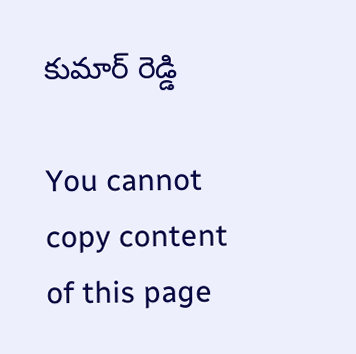కుమార్ రెడ్డి

You cannot copy content of this page